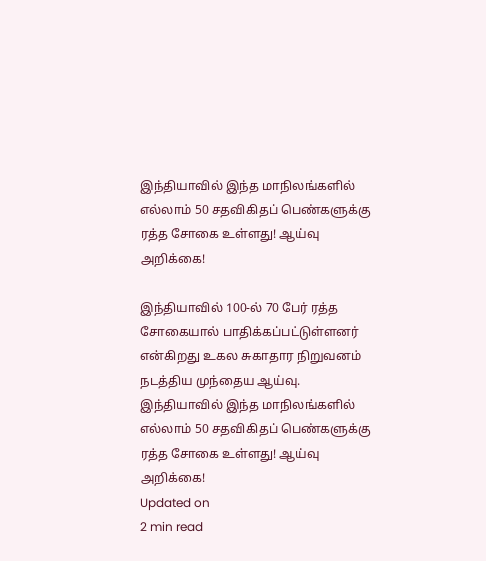இந்தியாவில் இந்த மாநிலங்களில் எல்லாம் 50 சதவிகிதப் பெண்களுக்கு ரத்த சோகை உள்ளது! ஆய்வு அறிக்கை!

இந்தியாவில் 100-ல் 70 பேர் ரத்த சோகையால் பாதிக்கப்பட்டுள்ளனர் என்கிறது உகல சுகாதார நிறுவனம் நடத்திய முந்தைய ஆய்வு.
இந்தியாவில் இந்த மாநிலங்களில் எல்லாம் 50 சதவிகிதப் பெண்களுக்கு ரத்த சோகை உள்ளது! ஆய்வு அறிக்கை!
Updated on
2 min read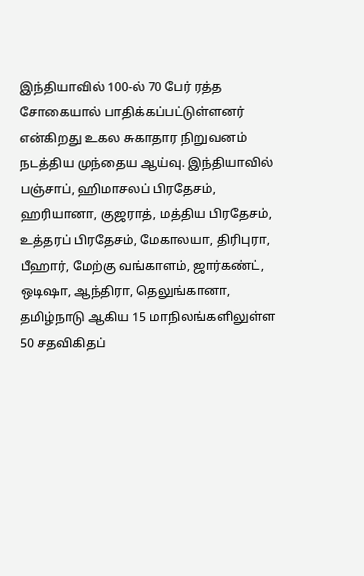இந்தியாவில் 100-ல் 70 பேர் ரத்த சோகையால் பாதிக்கப்பட்டுள்ளனர் என்கிறது உகல சுகாதார நிறுவனம் நடத்திய முந்தைய ஆய்வு. இந்தியாவில் பஞ்சாப், ஹிமாசலப் பிரதேசம், ஹரியானா, குஜராத், மத்திய பிரதேசம், உத்தரப் பிரதேசம், மேகாலயா, திரிபுரா, பீஹார், மேற்கு வங்காளம், ஜார்கண்ட், ஒடிஷா, ஆந்திரா, தெலுங்கானா, தமிழ்நாடு ஆகிய 15 மாநிலங்களிலுள்ள 50 சதவிகிதப்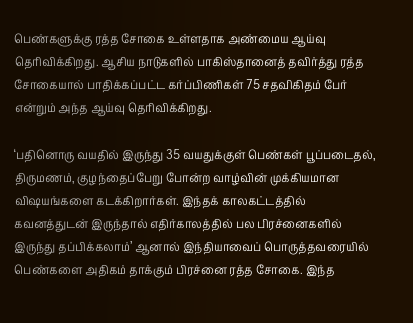பெண்களுக்கு ரத்த சோகை உள்ளதாக அண்மைய ஆய்வு தெரிவிக்கிறது. ஆசிய நாடுகளில் பாகிஸ்தானைத் தவிர்த்து ரத்த சோகையால் பாதிக்கப்பட்ட கர்ப்பிணிகள் 75 சதவிகிதம் பேர் என்றும் அந்த ஆய்வு தெரிவிக்கிறது.

‘பதினொரு வயதில் இருந்து 35 வயதுக்குள் பெண்கள் பூப்படைதல், திருமணம், குழந்தைப்பேறு போன்ற வாழ்வின் முக்கியமான விஷயங்களை கடக்கிறார்கள். இந்தக் காலகட்டத்தில் கவனத்துடன் இருந்தால் எதிர்காலத்தில் பல பிரச்னைகளில் இருந்து தப்பிக்கலாம்’ ஆனால் இந்தியாவைப் பொருத்தவரையில் பெண்களை அதிகம் தாக்கும் பிரச்னை ரத்த சோகை. இந்த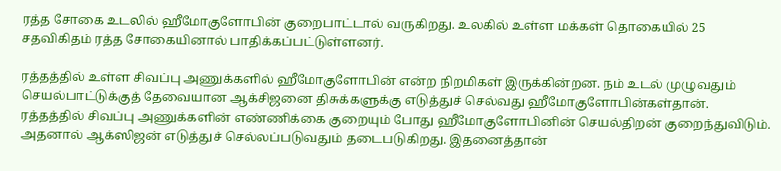ரத்த சோகை உடலில் ஹீமோகுளோபின் குறைபாட்டால் வருகிறது. உலகில் உள்ள மக்கள் தொகையில் 25 சதவிகிதம் ரத்த சோகையினால் பாதிக்கப்பட்டுள்ளனர்.

ரத்தத்தில் உள்ள சிவப்பு அணுக்களில் ஹீமோகுளோபின் என்ற நிறமிகள் இருக்கின்றன. நம் உடல் முழுவதும் செயல்பாட்டுக்குத் தேவையான ஆக்சிஜனை திசுக்களுக்கு எடுத்துச் செல்வது ஹீமோகுளோபின்கள்தான். ரத்தத்தில் சிவப்பு அணுக்களின் எண்ணிக்கை குறையும் போது ஹீமோகுளோபினின் செயல்திறன் குறைந்துவிடும். அதனால் ஆக்ஸிஜன் எடுத்துச் செல்லப்படுவதும் தடைபடுகிறது. இதனைத்தான்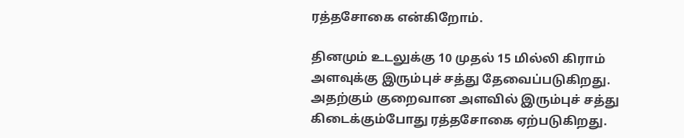ரத்தசோகை என்கிறோம்.

தினமும் உடலுக்கு 10 முதல் 15 மில்லி கிராம் அளவுக்கு இரும்புச் சத்து தேவைப்படுகிறது. அதற்கும் குறைவான அளவில் இரும்புச் சத்து கிடைக்கும்போது ரத்தசோகை ஏற்படுகிறது.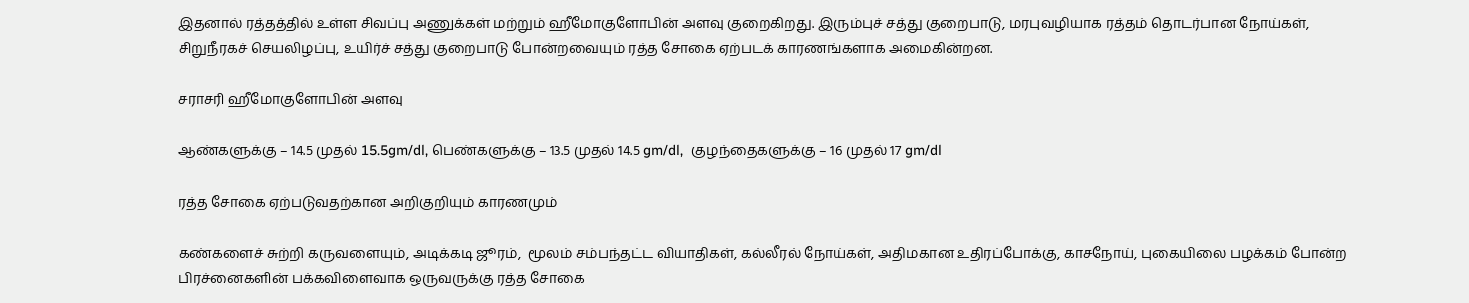இதனால் ரத்தத்தில் உள்ள சிவப்பு அணுக்கள் மற்றும் ஹீமோகுளோபின் அளவு குறைகிறது. இரும்புச் சத்து குறைபாடு, மரபுவழியாக ரத்தம் தொடர்பான நோய்கள், சிறுநீரகச் செயலிழப்பு, உயிர்ச் சத்து குறைபாடு போன்றவையும் ரத்த சோகை ஏற்படக் காரணங்களாக அமைகின்றன.

சராசரி ஹீமோகுளோபின் அளவு

ஆண்களுக்கு – 14.5 முதல் 15.5gm/dl, பெண்களுக்கு – 13.5 முதல் 14.5 gm/dl,  குழந்தைகளுக்கு – 16 முதல் 17 gm/dl

ரத்த சோகை ஏற்படுவதற்கான அறிகுறியும் காரணமும்

கண்களைச் சுற்றி கருவளையும், அடிக்கடி ஜூரம்,  மூலம் சம்பந்தட்ட வியாதிகள், கல்லீரல் நோய்கள், அதிமகான உதிரப்போக்கு, காசநோய், புகையிலை பழக்கம் போன்ற பிரச்னைகளின் பக்கவிளைவாக ஒருவருக்கு ரத்த சோகை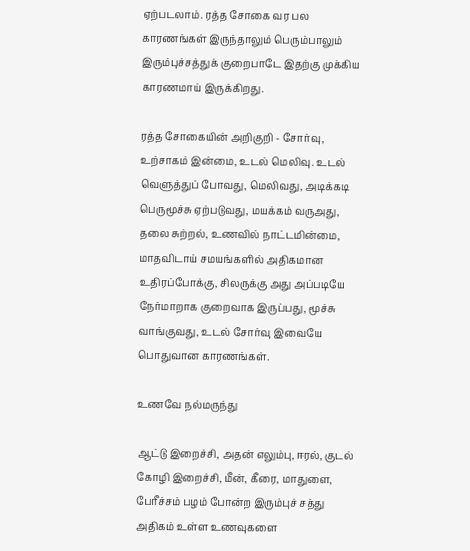ஏற்படலாம். ரத்த சோகை வர பல காரணங்கள் இருந்தாலும் பெரும்பாலும் இரும்புச்சத்துக் குறைபாடே இதற்கு முக்கிய காரணமாய் இருக்கிறது.

ரத்த சோகையின் அறிகுறி - சோர்வு, உற்சாகம் இன்மை, உடல் மெலிவு. உடல் வெளுத்துப் போவது, மெலிவது, அடிக்கடி பெருமூச்சு ஏற்படுவது, மயக்கம் வருஅது, தலை சுற்றல், உணவில் நாட்டமின்மை, மாதவிடாய் சமயங்களில் அதிகமான உதிரப்போக்கு, சிலருக்கு அது அப்படியே நேர்மாறாக குறைவாக இருப்பது, மூச்சு வாங்குவது, உடல் சோர்வு இவையே பொதுவான காரணங்கள்.

உணவே நல்மருந்து

ஆட்டு இறைச்சி, அதன் எலும்பு, ஈரல், குடல் கோழி இறைச்சி, மீன், கீரை, மாதுளை, பேரீச்சம் பழம் போன்ற இரும்புச் சத்து அதிகம் உள்ள உணவுகளை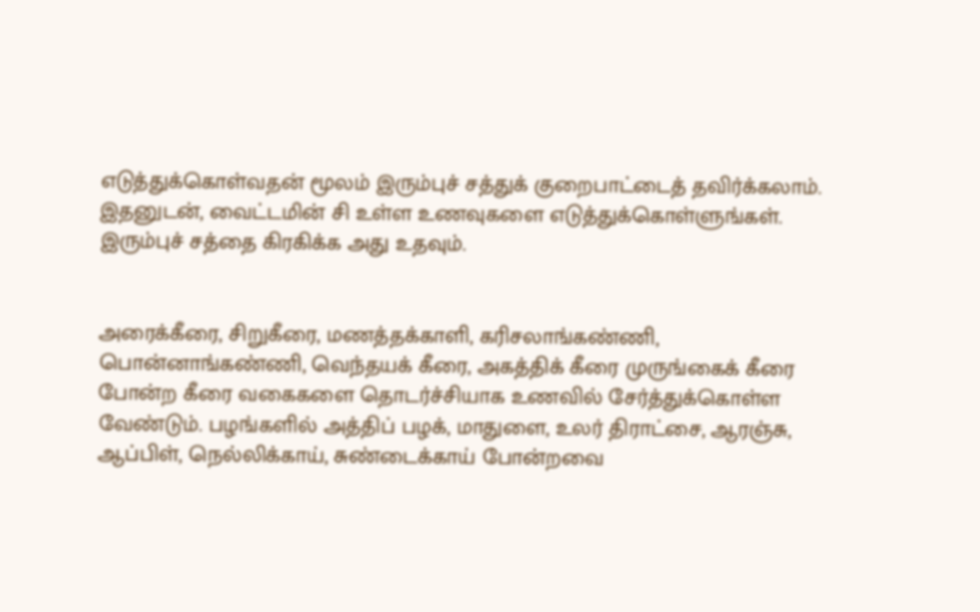எடுத்துக்கொள்வதன் மூலம் இரும்புச் சத்துக் குறைபாட்டைத் தவிர்க்கலாம். இதனுடன், வைட்டமின் சி உள்ள உணவுகளை எடுத்துக்கொள்ளுங்கள். இரும்புச் சத்தை கிரகிக்க அது உதவும்.


அரைக்கீரை, சிறுகீரை, மணத்தக்காளி, கரிசலாங்கண்ணி, பொன்னாங்கண்ணி, வெந்தயக் கீரை, அகத்திக் கீரை முருங்கைக் கீரை போன்ற கீரை வகைகளை தொடர்ச்சியாக உணவில் சேர்த்துக்கொள்ள வேண்டும். பழங்களில் அத்திப் பழக், மாதுளை, உலர் திராட்சை, ஆரஞ்சு, ஆப்பிள், நெல்லிக்காய், சுண்டைக்காய் போன்றவை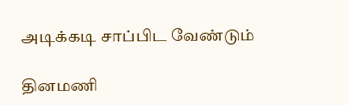அடிக்கடி சாப்பிட வேண்டும்

தினமணி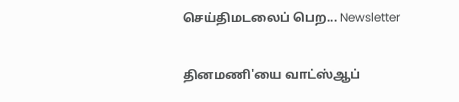செய்திமடலைப் பெற... Newsletter

தினமணி'யை வாட்ஸ்ஆப்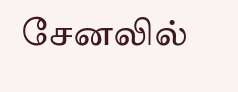சேனலில்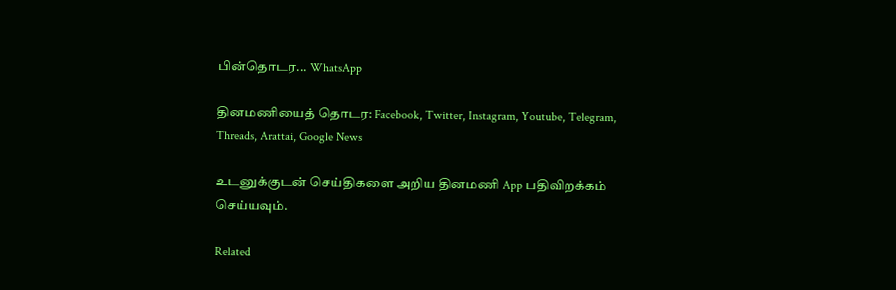பின்தொடர... WhatsApp

தினமணியைத் தொடர: Facebook, Twitter, Instagram, Youtube, Telegram, Threads, Arattai, Google News

உடனுக்குடன் செய்திகளை அறிய தினமணி App பதிவிறக்கம் செய்யவும்.

Related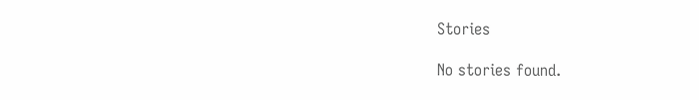Stories

No stories found.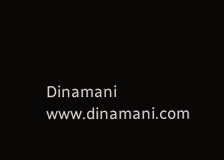Dinamani
www.dinamani.com